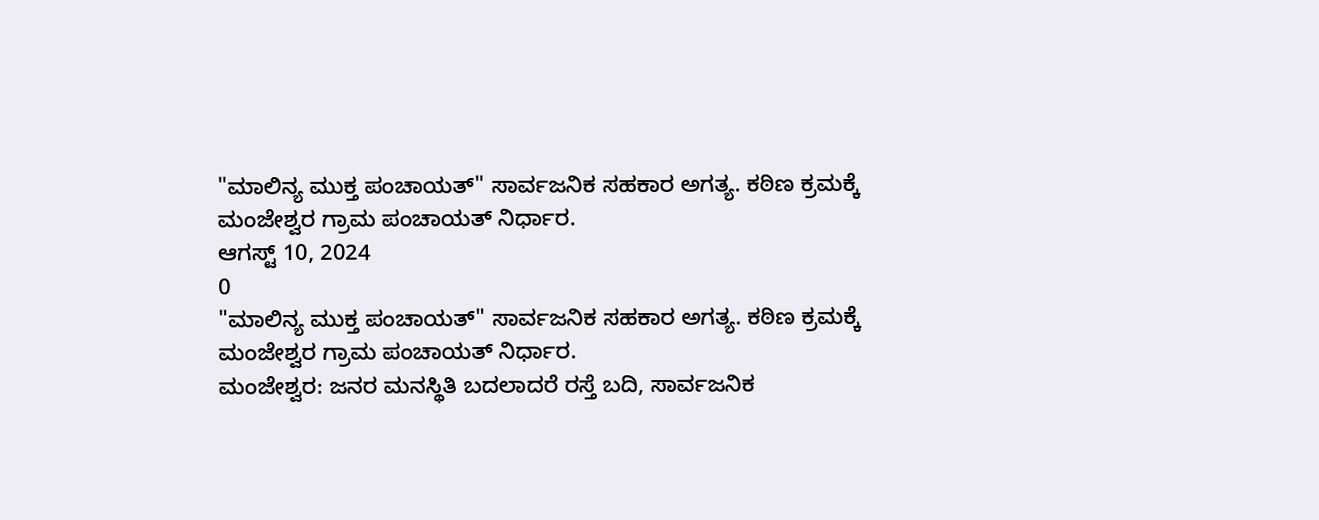"ಮಾಲಿನ್ಯ ಮುಕ್ತ ಪಂಚಾಯತ್" ಸಾರ್ವಜನಿಕ ಸಹಕಾರ ಅಗತ್ಯ. ಕಠಿಣ ಕ್ರಮಕ್ಕೆ ಮಂಜೇಶ್ವರ ಗ್ರಾಮ ಪಂಚಾಯತ್ ನಿರ್ಧಾರ.
ಆಗಸ್ಟ್ 10, 2024
0
"ಮಾಲಿನ್ಯ ಮುಕ್ತ ಪಂಚಾಯತ್" ಸಾರ್ವಜನಿಕ ಸಹಕಾರ ಅಗತ್ಯ. ಕಠಿಣ ಕ್ರಮಕ್ಕೆ ಮಂಜೇಶ್ವರ ಗ್ರಾಮ ಪಂಚಾಯತ್ ನಿರ್ಧಾರ.
ಮಂಜೇಶ್ವರ: ಜನರ ಮನಸ್ಥಿತಿ ಬದಲಾದರೆ ರಸ್ತೆ ಬದಿ, ಸಾರ್ವಜನಿಕ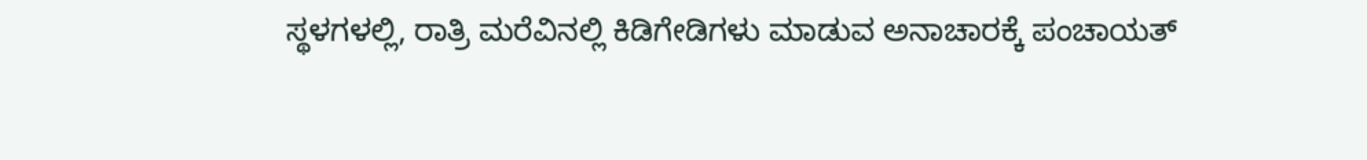ಸ್ಥಳಗಳಲ್ಲಿ, ರಾತ್ರಿ ಮರೆವಿನಲ್ಲಿ ಕಿಡಿಗೇಡಿಗಳು ಮಾಡುವ ಅನಾಚಾರಕ್ಕೆ ಪಂಚಾಯತ್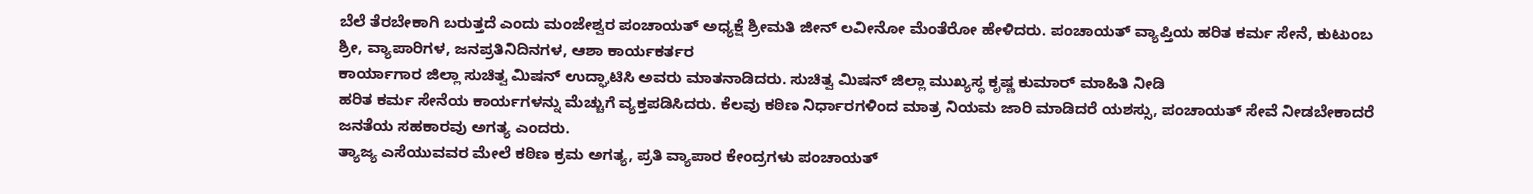ಬೆಲೆ ತೆರಬೇಕಾಗಿ ಬರುತ್ತದೆ ಎಂದು ಮಂಜೇಶ್ವರ ಪಂಚಾಯತ್ ಅಧ್ಯಕ್ಷೆ ಶ್ರೀಮತಿ ಜೀನ್ ಲವೀನೋ ಮೆಂತೆರೋ ಹೇಳಿದರು. ಪಂಚಾಯತ್ ವ್ಯಾಪ್ತಿಯ ಹರಿತ ಕರ್ಮ ಸೇನೆ, ಕುಟುಂಬ ಶ್ರೀ, ವ್ಯಾಪಾರಿಗಳ, ಜನಪ್ರತಿನಿದಿನಗಳ, ಆಶಾ ಕಾರ್ಯಕರ್ತರ
ಕಾರ್ಯಾಗಾರ ಜಿಲ್ಲಾ ಸುಚಿತ್ವ ಮಿಷನ್ ಉದ್ಘಾಟಿಸಿ ಅವರು ಮಾತನಾಡಿದರು. ಸುಚಿತ್ವ ಮಿಷನ್ ಜಿಲ್ಲಾ ಮುಖ್ಯಸ್ಥ ಕೃಷ್ಣ ಕುಮಾರ್ ಮಾಹಿತಿ ನೀಡಿ
ಹರಿತ ಕರ್ಮ ಸೇನೆಯ ಕಾರ್ಯಗಳನ್ನು ಮೆಚ್ಚುಗೆ ವ್ಯಕ್ತಪಡಿಸಿದರು. ಕೆಲವು ಕಠಿಣ ನಿರ್ಧಾರಗಳಿಂದ ಮಾತ್ರ ನಿಯಮ ಜಾರಿ ಮಾಡಿದರೆ ಯಶಸ್ಸು, ಪಂಚಾಯತ್ ಸೇವೆ ನೀಡಬೇಕಾದರೆ ಜನತೆಯ ಸಹಕಾರವು ಅಗತ್ಯ ಎಂದರು.
ತ್ಯಾಜ್ಯ ಎಸೆಯುವವರ ಮೇಲೆ ಕಠಿಣ ಕ್ರಮ ಅಗತ್ಯ, ಪ್ರತಿ ವ್ಯಾಪಾರ ಕೇಂದ್ರಗಳು ಪಂಚಾಯತ್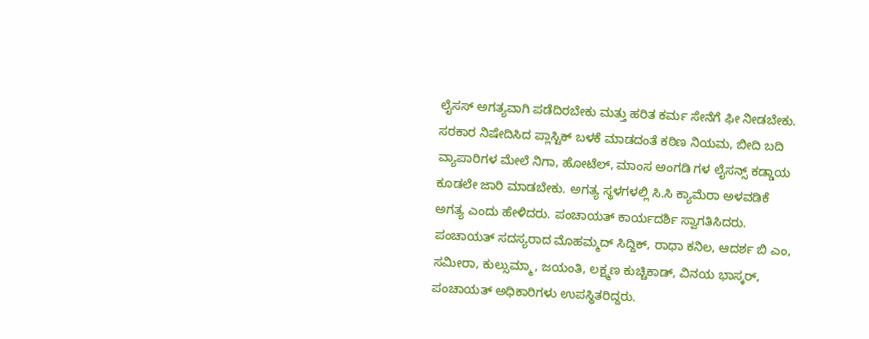ಲೈಸಸ್ ಅಗತ್ಯವಾಗಿ ಪಡೆದಿರಬೇಕು ಮತ್ತು ಹರಿತ ಕರ್ಮ ಸೇನೆಗೆ ಫೀ ನೀಡಬೇಕು. ಸರಕಾರ ನಿಷೇದಿಸಿದ ಪ್ಲಾಸ್ಟಿಕ್ ಬಳಕೆ ಮಾಡದಂತೆ ಕಠಿಣ ನಿಯಮ, ಬೀದಿ ಬದಿ ವ್ಯಾಪಾರಿಗಳ ಮೇಲೆ ನಿಗಾ, ಹೋಟೆಲ್, ಮಾಂಸ ಅಂಗಡಿ ಗಳ ಲೈಸನ್ಸ್ ಕಡ್ಡಾಯ ಕೂಡಲೇ ಜಾರಿ ಮಾಡಬೇಕು. ಅಗತ್ಯ ಸ್ಥಳಗಳಲ್ಲಿ ಸಿ.ಸಿ ಕ್ಯಾಮೆರಾ ಅಳವಡಿಕೆ ಅಗತ್ಯ ಎಂದು ಹೇಳಿದರು. ಪಂಚಾಯತ್ ಕಾರ್ಯದರ್ಶಿ ಸ್ವಾಗತಿಸಿದರು. ಪಂಚಾಯತ್ ಸದಸ್ಯರಾದ ಮೊಹಮ್ಮದ್ ಸಿದ್ದಿಕ್, ರಾಧಾ ಕನಿಲ, ಆದರ್ಶ ಬಿ ಎಂ, ಸಮೀರಾ, ಕುಲ್ಸುಮ್ಮಾ, ಜಯಂತಿ, ಲಕ್ಷ್ಮಣ ಕುಚ್ಚಿಕಾಡ್, ವಿನಯ ಭಾಸ್ಕರ್, ಪಂಚಾಯತ್ ಅಧಿಕಾರಿಗಳು ಉಪಸ್ಥಿತರಿದ್ದರು.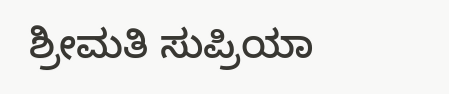ಶ್ರೀಮತಿ ಸುಪ್ರಿಯಾ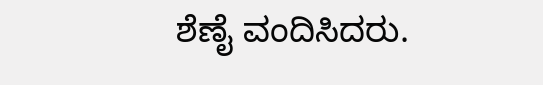ಶೆಣೈ ವಂದಿಸಿದರು.